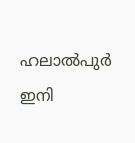ഹലാൽപുർ ഇനി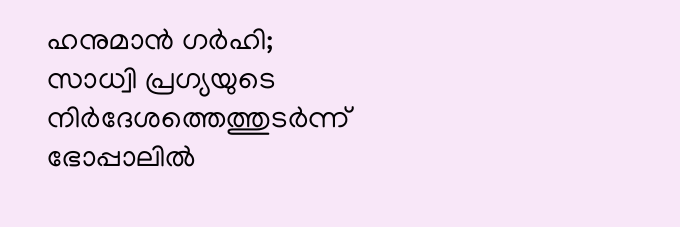ഹനുമാൻ ഗർഹി; സാധ്വി പ്രഗ്യയുടെ നിർദേശത്തെത്തുടർന്ന് ഭോപ്പാലിൽ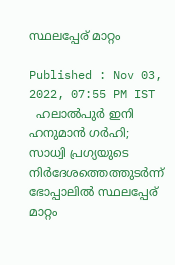സ്ഥലപ്പേര് മാറ്റം

Published : Nov 03, 2022, 07:55 PM IST
  ഹലാൽപുർ ഇനി ഹനുമാൻ ഗർഹി; സാധ്വി പ്രഗ്യയുടെ നിർദേശത്തെത്തുടർന്ന് ഭോപ്പാലിൽ സ്ഥലപ്പേര് മാറ്റം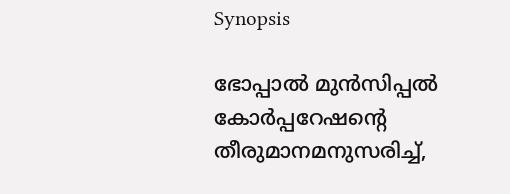Synopsis

ഭോപ്പാൽ മുൻസിപ്പൽ കോർപ്പറേഷന്റെ തീരുമാനമനുസരിച്ച്,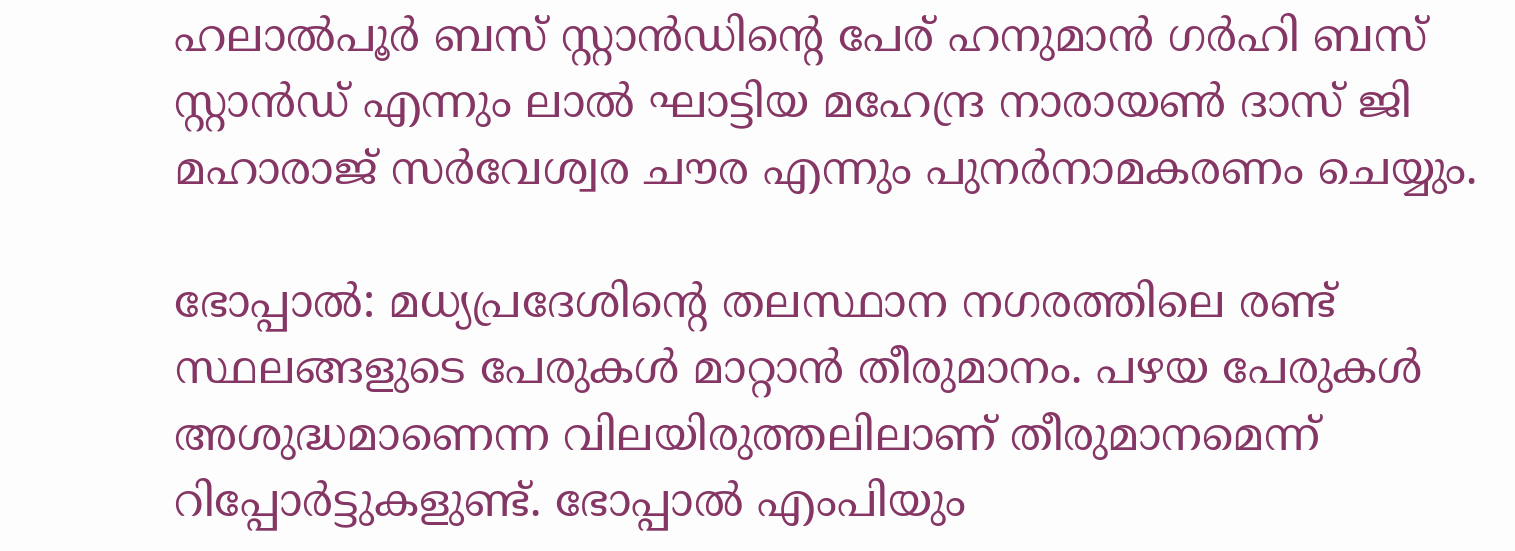ഹലാൽപൂർ ബസ് സ്റ്റാൻഡിന്റെ പേര് ഹനുമാൻ ഗർഹി ബസ് സ്റ്റാൻഡ് എന്നും ലാൽ ഘാട്ടിയ മഹേന്ദ്ര നാരായൺ ദാസ് ജി മഹാരാജ് സർവേശ്വര ചൗര എന്നും പുനർനാമകരണം ചെയ്യും.

ഭോപ്പാൽ: മധ്യപ്രദേശിന്റെ തലസ്ഥാന നഗരത്തിലെ രണ്ട് സ്ഥലങ്ങളുടെ പേരുകൾ മാറ്റാൻ തീരുമാനം. പഴയ പേരുകൾ അശുദ്ധമാണെന്ന വിലയിരുത്തലിലാണ് തീരുമാനമെന്ന് റിപ്പോർട്ടുകളുണ്ട്. ഭോപ്പാൽ എംപിയും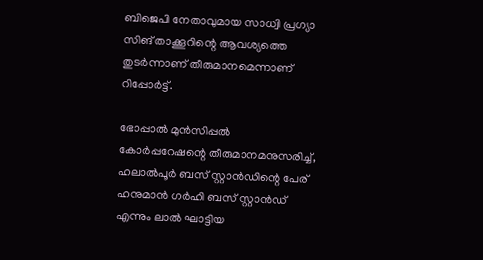ബിജെപി നേതാവുമായ സാധ്വി പ്രഗ്യാ സിങ് താക്കൂറിന്റെ ആവശ്യത്തെ തുടർന്നാണ് തീരുമാനമെന്നാണ് റിപ്പോർട്ട്.

ഭോപ്പാൽ മുൻസിപ്പൽ കോർപ്പറേഷന്റെ തീരുമാനമനുസരിച്ച്, ഹലാൽപൂർ ബസ് സ്റ്റാൻഡിന്റെ പേര് ഹനുമാൻ ഗർഹി ബസ് സ്റ്റാൻഡ് എന്നും ലാൽ ഘാട്ടിയ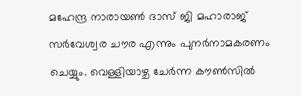മഹേന്ദ്ര നാരായൺ ദാസ് ജി മഹാരാജ് സർവേശ്വര ചൗര എന്നും പുനർനാമകരണം ചെയ്യും. വെള്ളിയാഴ്ച ചേർന്ന കൗൺസിൽ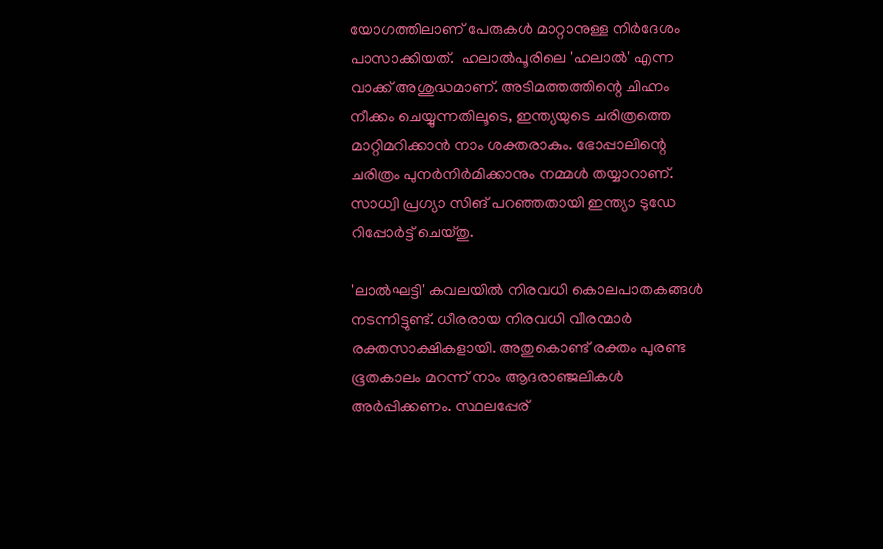യോഗത്തിലാണ് പേരുകൾ മാറ്റാനുള്ള നിർദേശം പാസാക്കിയത്.  ഹലാൽപൂരിലെ 'ഹലാൽ' എന്ന വാക്ക് അശുദ്ധമാണ്. അടിമത്തത്തിന്റെ ചിഹ്നം നീക്കം ചെയ്യുന്നതിലൂടെ, ഇന്ത്യയുടെ ചരിത്രത്തെ മാറ്റിമറിക്കാൻ നാം ശക്തരാകും. ഭോപ്പാലിന്റെ ചരിത്രം പുനർനിർമിക്കാനും നമ്മൾ തയ്യാറാണ്. സാധ്വി പ്രഗ്യാ സിങ് പറഞ്ഞതായി ഇന്ത്യാ ടുഡേ റിപ്പോർട്ട് ചെയ്തു.

'ലാൽഘട്ടി' കവലയിൽ നിരവധി കൊലപാതകങ്ങൾ നടന്നിട്ടുണ്ട്. ധീരരായ നിരവധി വീരന്മാർ രക്തസാക്ഷികളായി. അതുകൊണ്ട് രക്തം പുരണ്ട ഭൂതകാലം മറന്ന് നാം ആദരാഞ്ജലികൾ അർപ്പിക്കണം. സ്ഥലപ്പേര്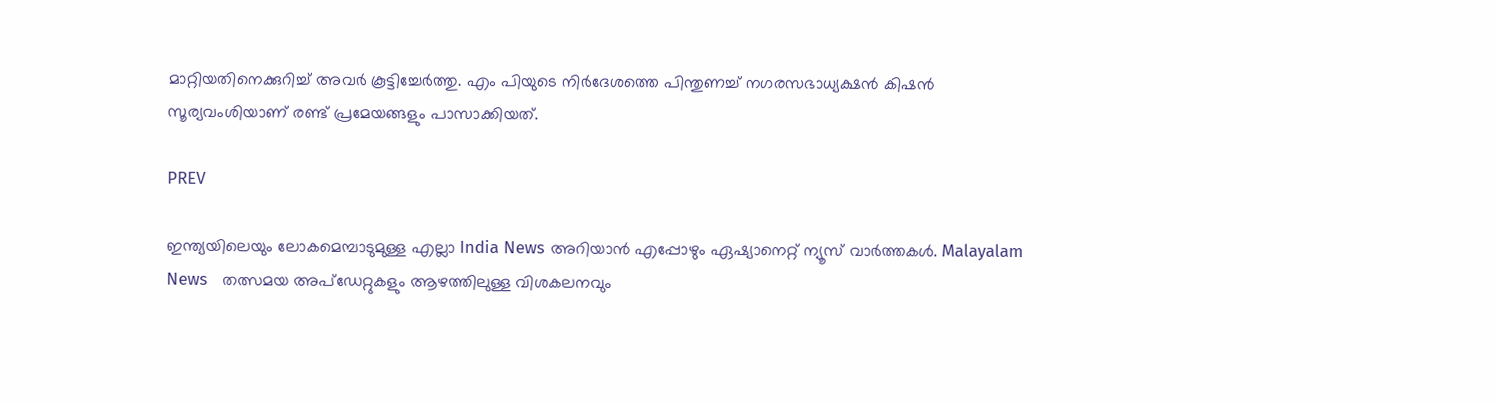മാറ്റിയതിനെക്കുറിച്ച് അവർ കൂട്ടിച്ചേർത്തു. എം പിയുടെ നിർദേശത്തെ പിന്തുണച്ച് നഗരസഭാധ്യക്ഷൻ കിഷൻ സൂര്യവംശിയാണ് രണ്ട് പ്രമേയങ്ങളും പാസാക്കിയത്.

PREV

ഇന്ത്യയിലെയും ലോകമെമ്പാടുമുള്ള എല്ലാ India News അറിയാൻ എപ്പോഴും ഏഷ്യാനെറ്റ് ന്യൂസ് വാർത്തകൾ. Malayalam News   തത്സമയ അപ്‌ഡേറ്റുകളും ആഴത്തിലുള്ള വിശകലനവും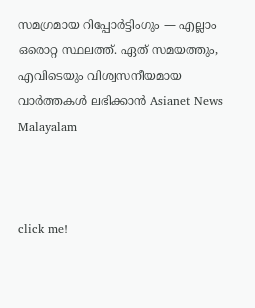സമഗ്രമായ റിപ്പോർട്ടിംഗും — എല്ലാം ഒരൊറ്റ സ്ഥലത്ത്. ഏത് സമയത്തും, എവിടെയും വിശ്വസനീയമായ വാർത്തകൾ ലഭിക്കാൻ Asianet News Malayalam



click me!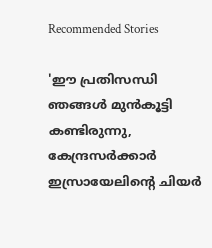Recommended Stories

'ഈ പ്രതിസന്ധി ഞങ്ങൾ മുൻകൂട്ടി കണ്ടിരുന്നു, കേന്ദ്രസർക്കാർ ഇസ്രായേലിന്റെ ചിയർ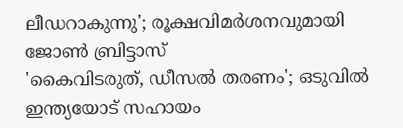ലീഡറാകുന്നു'; രൂക്ഷവിമർശനവുമായി ജോൺ ബ്രിട്ടാസ്
'കൈവിടരുത്, ഡീസൽ തരണം'; ഒടുവിൽ ഇന്ത്യയോട് സഹായം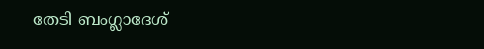തേടി ബംഗ്ലാദേശ്